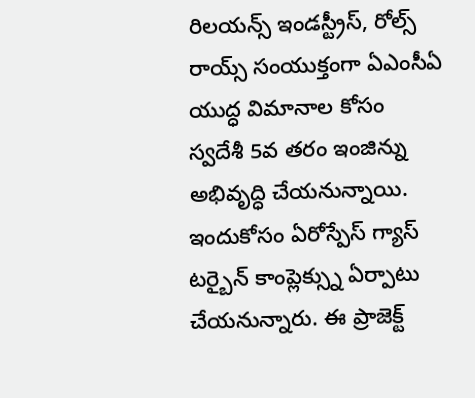రిలయన్స్ ఇండస్ట్రీస్, రోల్స్ రాయ్స్ సంయుక్తంగా ఏఎంసీఏ యుద్ధ విమానాల కోసం స్వదేశీ 5వ తరం ఇంజిన్ను అభివృద్ధి చేయనున్నాయి. ఇందుకోసం ఏరోస్పేస్ గ్యాస్ టర్బైన్ కాంప్లెక్స్ను ఏర్పాటు చేయనున్నారు. ఈ ప్రాజెక్ట్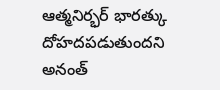ఆత్మనిర్భర్ భారత్కు దోహదపడుతుందని అనంత్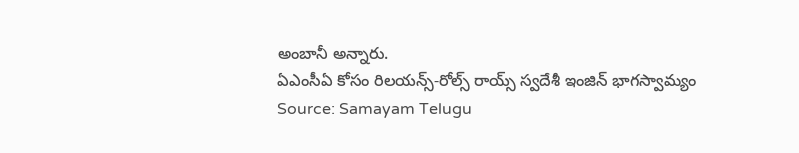అంబానీ అన్నారు.
ఏఎంసీఏ కోసం రిలయన్స్-రోల్స్ రాయ్స్ స్వదేశీ ఇంజిన్ భాగస్వామ్యం
Source: Samayam Telugu